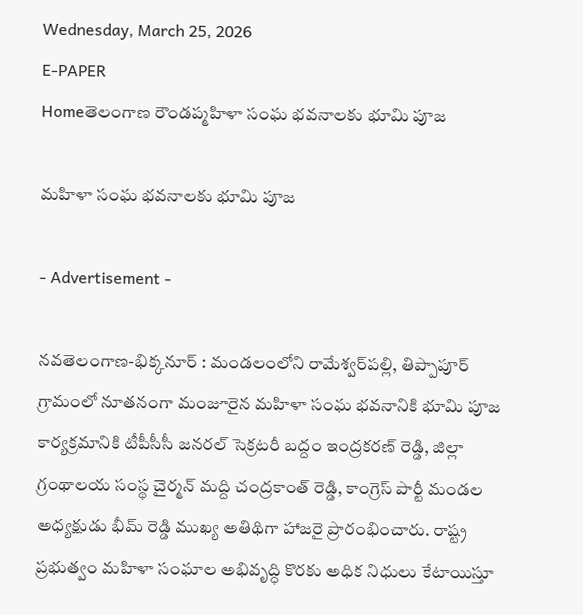Wednesday, March 25, 2026
E-PAPER
Homeతెలంగాణ రౌండప్మహిళా సంఘ భవనాలకు భూమి పూజ

మహిళా సంఘ భవనాలకు భూమి పూజ

- Advertisement -

నవతెలంగాణ-భిక్కనూర్ : మండలంలోని రామేశ్వర్‌పల్లి, తిప్పాపూర్ గ్రామంలో నూతనంగా మంజూరైన మహిళా సంఘ భవనానికి భూమి పూజ కార్యక్రమానికి టీపీసీసీ జనరల్ సెక్రటరీ బద్దం ఇంద్రకరణ్ రెడ్డి, జిల్లా గ్రంథాలయ సంస్థ చైర్మన్ మద్ది చంద్రకాంత్ రెడ్డి, కాంగ్రెస్ పార్టీ మండల అధ్యక్షుడు భీమ్ రెడ్డి ముఖ్య అతిథిగా హాజరై ప్రారంభించారు. రాష్ట్ర ప్రభుత్వం మహిళా సంఘాల అభివృద్ధి కొరకు అధిక నిధులు కేటాయిస్తూ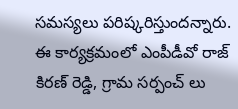సమస్యలు పరిష్కరిస్తుందన్నారు. ఈ కార్యక్రమంలో ఎంపీడీవో రాజ్ కిరణ్ రెడ్డి, గ్రామ సర్పంచ్ లు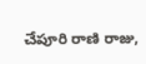చేపూరి రాణి రాజు,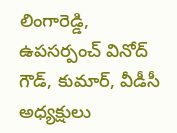లింగారెడ్డి, ఉపసర్పంచ్ వినోద్ గౌడ్, కుమార్, వీడీసీ అధ్యక్షులు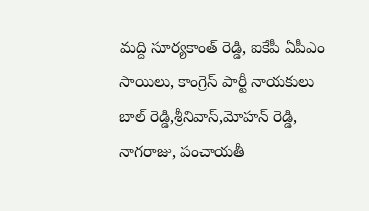మద్ది సూర్యకాంత్ రెడ్డి, ఐకేపీ ఏపీఎం సాయిలు, కాంగ్రెస్ పార్టీ నాయకులు బాల్ రెడ్డి,శ్రీనివాస్,మోహన్ రెడ్డి, నాగరాజు, పంచాయతీ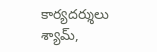కార్యదర్శులు శ్యామ్,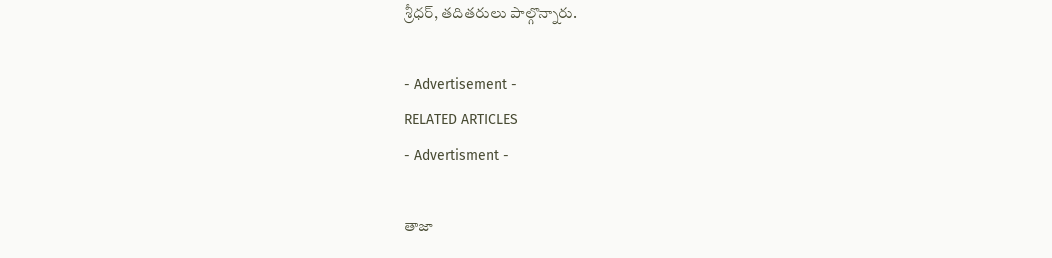శ్రీధర్, తదితరులు పాల్గొన్నారు.

- Advertisement -
RELATED ARTICLES
- Advertisment -

తాజా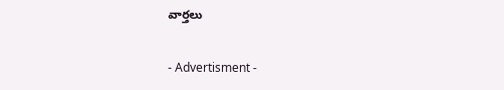వార్తలు

- Advertisment -